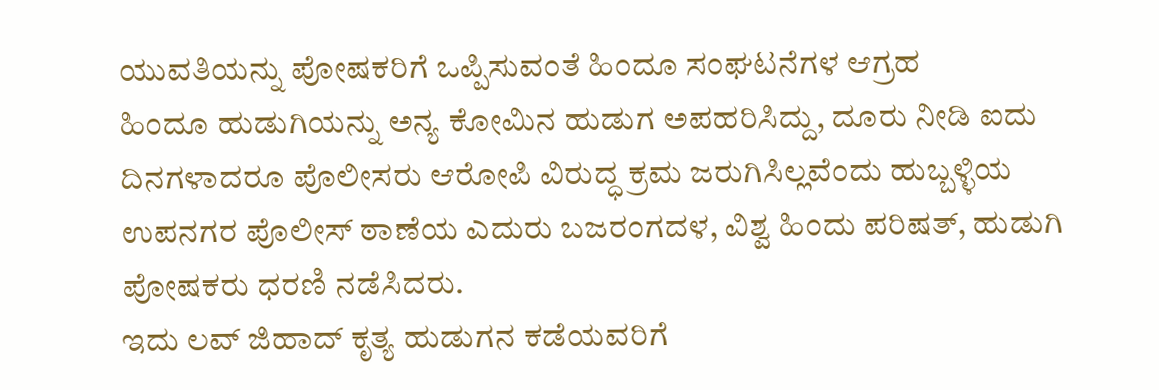ಯುವತಿಯನ್ನು ಪೋಷಕರಿಗೆ ಒಪ್ಪಿಸುವಂತೆ ಹಿಂದೂ ಸಂಘಟನೆಗಳ ಆಗ್ರಹ
ಹಿಂದೂ ಹುಡುಗಿಯನ್ನು ಅನ್ಯ ಕೋಮಿನ ಹುಡುಗ ಅಪಹರಿಸಿದ್ದು, ದೂರು ನೀಡಿ ಐದು ದಿನಗಳಾದರೂ ಪೊಲೀಸರು ಆರೋಪಿ ವಿರುದ್ಧ ಕ್ರಮ ಜರುಗಿಸಿಲ್ಲವೆಂದು ಹುಬ್ಬಳ್ಳಿಯ ಉಪನಗರ ಪೊಲೀಸ್ ಠಾಣೆಯ ಎದುರು ಬಜರಂಗದಳ, ವಿಶ್ವ ಹಿಂದು ಪರಿಷತ್, ಹುಡುಗಿ ಪೋಷಕರು ಧರಣಿ ನಡೆಸಿದರು.
ಇದು ಲವ್ ಜಿಹಾದ್ ಕೃತ್ಯ ಹುಡುಗನ ಕಡೆಯವರಿಗೆ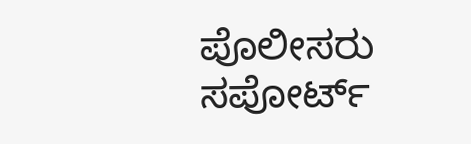ಪೊಲೀಸರು ಸಪೋರ್ಟ್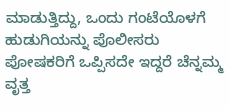ಮಾಡುತ್ತಿದ್ದು, ಒಂದು ಗಂಟೆಯೊಳಗೆ ಹುಡುಗಿಯನ್ನು ಪೊಲೀಸರು ಪೋಷಕರಿಗೆ ಒಪ್ಪಿಸದೇ ಇದ್ದರೆ ಚೆನ್ನಮ್ಮ ವೃತ್ತ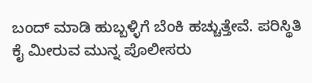ಬಂದ್ ಮಾಡಿ ಹುಬ್ಬಳ್ಳಿಗೆ ಬೆಂಕಿ ಹಚ್ಚುತ್ತೇವೆ. ಪರಿಸ್ಥಿತಿ ಕೈ ಮೀರುವ ಮುನ್ನ ಪೊಲೀಸರು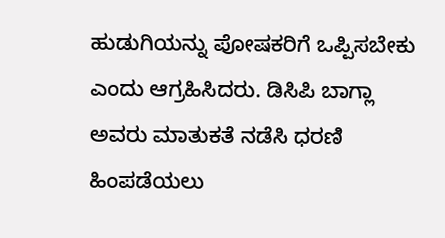ಹುಡುಗಿಯನ್ನು ಪೋಷಕರಿಗೆ ಒಪ್ಪಿಸಬೇಕು ಎಂದು ಆಗ್ರಹಿಸಿದರು. ಡಿಸಿಪಿ ಬಾಗ್ಲಾ ಅವರು ಮಾತುಕತೆ ನಡೆಸಿ ಧರಣಿ ಹಿಂಪಡೆಯಲು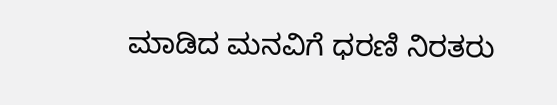ಮಾಡಿದ ಮನವಿಗೆ ಧರಣಿ ನಿರತರು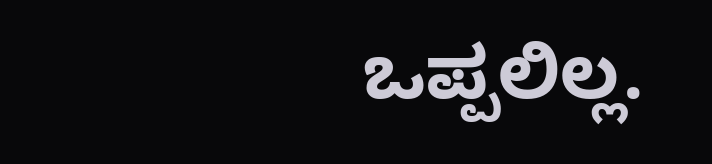ಒಪ್ಪಲಿಲ್ಲ.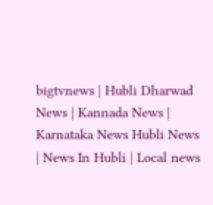bigtvnews | Hubli Dharwad News | Kannada News | Karnataka News Hubli News | News In Hubli | Local news